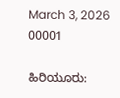March 3, 2026
00001

ಹಿರಿಯೂರು: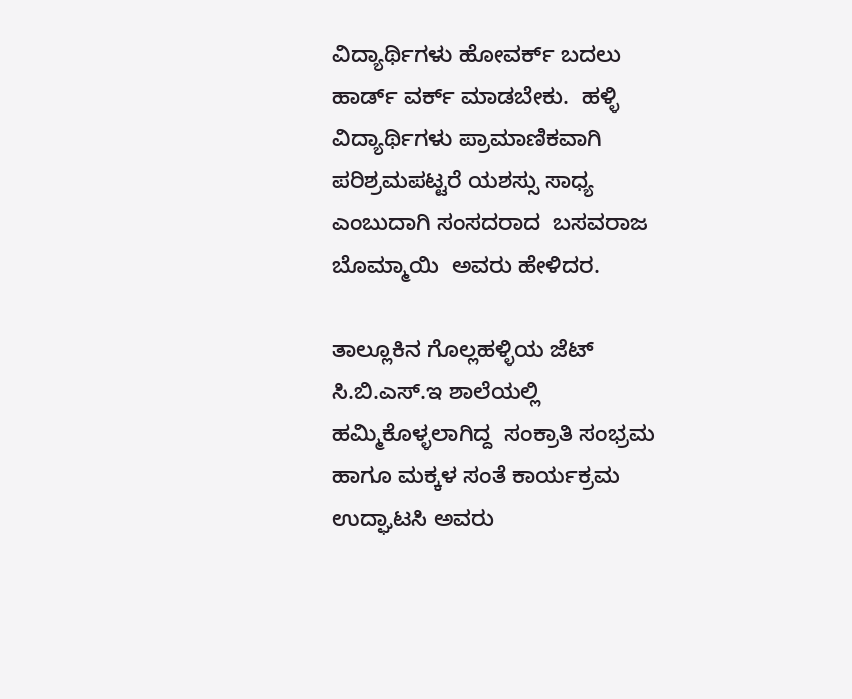ವಿದ್ಯಾರ್ಥಿಗಳು ಹೋವರ್ಕ್ ಬದಲು ಹಾರ್ಡ್ ವರ್ಕ್ ಮಾಡಬೇಕು.  ಹಳ್ಳಿ ವಿದ್ಯಾರ್ಥಿಗಳು ಪ್ರಾಮಾಣಿಕವಾಗಿ ಪರಿಶ್ರಮಪಟ್ಟರೆ ಯಶಸ್ಸು ಸಾಧ್ಯ ಎಂಬುದಾಗಿ ಸಂಸದರಾದ  ಬಸವರಾಜ ಬೊಮ್ಮಾಯಿ  ಅವರು ಹೇಳಿದರ.

ತಾಲ್ಲೂಕಿನ ಗೊಲ್ಲಹಳ್ಳಿಯ ಜೆಟ್  ಸಿ.ಬಿ.ಎಸ್.ಇ ಶಾಲೆಯಲ್ಲಿ ಹಮ್ಮಿಕೊಳ್ಳಲಾಗಿದ್ದ  ಸಂಕ್ರಾತಿ ಸಂಭ್ರಮ ಹಾಗೂ ಮಕ್ಕಳ ಸಂತೆ ಕಾರ್ಯಕ್ರಮ ಉದ್ಘಾಟಸಿ ಅವರು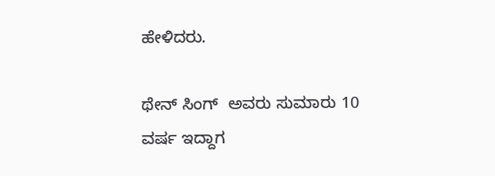ಹೇಳಿದರು.

ಥೇನ್ ಸಿಂಗ್  ಅವರು ಸುಮಾರು 10 ವರ್ಷ ಇದ್ದಾಗ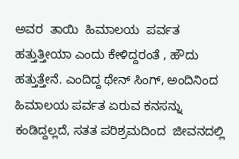ಅವರ  ತಾಯಿ  ಹಿಮಾಲಯ  ಪರ್ವತ  ಹತ್ತುತ್ತೀಯಾ ಎಂದು ಕೇಳಿದ್ದರಂತೆ , ಹೌದು ಹತ್ತುತ್ತೇನೆ. ಎಂದಿದ್ದ ಥೇನ್ ಸಿಂಗ್, ಅಂದಿನಿಂದ  ಹಿಮಾಲಯ ಪರ್ವತ ಏರುವ ಕನಸನ್ನು ಕಂಡಿದ್ದಲ್ಲದೆ, ಸತತ ಪರಿಶ್ರಮದಿಂದ  ಜೀವನದಲ್ಲಿ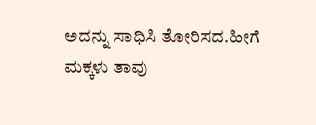ಅದನ್ನು ಸಾಧಿಸಿ ತೋರಿಸದ.ಹೀಗೆ  ಮಕ್ಕಳು ತಾವು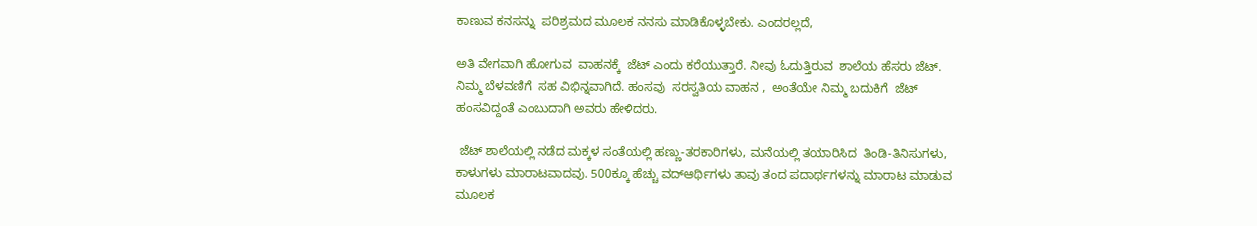ಕಾಣುವ ಕನಸನ್ನು  ಪರಿಶ್ರಮದ ಮೂಲಕ ನನಸು ಮಾಡಿಕೊಳ್ಳಬೇಕು. ಎಂದರಲ್ಲದೆ,

ಅತಿ ವೇಗವಾಗಿ ಹೋಗುವ  ವಾಹನಕ್ಕೆ  ಜೆಟ್ ಎಂದು ಕರೆಯುತ್ತಾರೆ. ನೀವು ಓದುತ್ತಿರುವ  ಶಾಲೆಯ ಹೆಸರು ಜೆಟ್. ನಿಮ್ಮ ಬೆಳವಣಿಗೆ  ಸಹ ವಿಭಿನ್ನವಾಗಿದೆ. ಹಂಸವು  ಸರಸ್ವತಿಯ ವಾಹನ ,  ಅಂತೆಯೇ ನಿಮ್ಮ ಬದುಕಿಗೆ  ಜೆಟ್ ಹಂಸವಿದ್ದಂತೆ ಎಂಬುದಾಗಿ ಅವರು ಹೇಳಿದರು.

 ಜೆಟ್ ಶಾಲೆಯಲ್ಲಿ ನಡೆದ ಮಕ್ಕಳ ಸಂತೆಯಲ್ಲಿ ಹಣ್ಣು-ತರಕಾರಿಗಳು, ಮನೆಯಲ್ಲಿ ತಯಾರಿಸಿದ  ತಿಂಡಿ-ತಿನಿಸುಗಳು, ಕಾಳುಗಳು ಮಾರಾಟವಾದವು. 500ಕ್ಕೂ ಹೆಚ್ಚು ವದ್ಆರ್ಥಿಗಳು ತಾವು ತಂದ ಪದಾರ್ಥಗಳನ್ನು ಮಾರಾಟ ಮಾಡುವ ಮೂಲಕ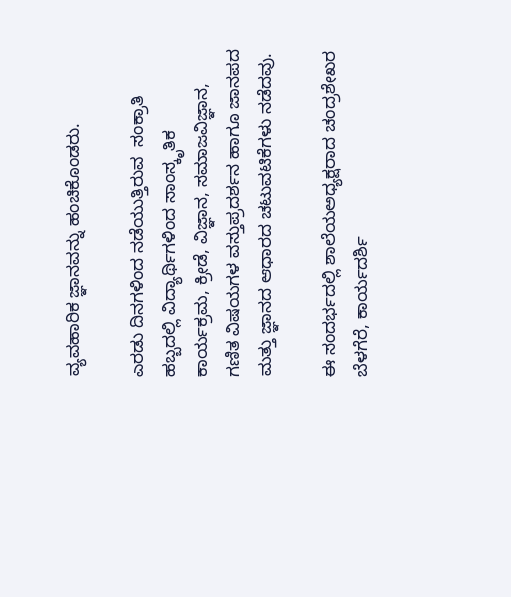ವ್ಯವಹಾರಿಕ ಜ್ಞಾನವನ್ನು ಹಂಚಿಕೊಂಡರು.

ಎರಡು ದಿನಗಳಿಂದ ನಡೆಯುತ್ತಿರುವ  ಸಂಕ್ರಾತಿ ಹಬ್ಬದಲ್ಲಿ ವಿದ್ಯಾರ್ಥಿಗಳಿಂದ ಸಾಂಸ್ಕೃತಿಕ ಕಾರ್ಯಕ್ರಮ, ಕ್ರೀಡೆ, ವಿಜ್ಞಾನ, ಸಮಾಜವಿಜ್ಞಾನ, ಗಣಿತ ವಿಷಯಗಳ ವಸ್ತುಪ್ರದರ್ಶನ ಹಾಗೂ ಜಾನಪದ ಮತ್ತು ಜ್ಞಾನದ ಆಧಾರದ ಚಟುವಟಿಕೆಗಳು ನಡೆದವು.

ಈ ಸಂದರ್ಭದಲ್ಲಿ ಶಾಲೆಯಅಧ್ಯಕ್ಷರಾದ ಚಂದ್ರಶೇಖರ ಬೆಳಗೆರೆ, ಕಾರ್ಯದರ್ಶಿ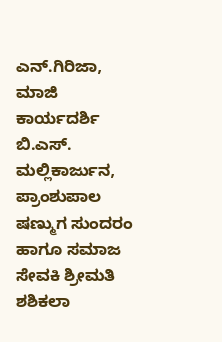ಎನ್.ಗಿರಿಜಾ, ಮಾಜಿ ಕಾರ್ಯದರ್ಶಿ  ಬಿ.ಎಸ್. ಮಲ್ಲಿಕಾರ್ಜುನ, ಪ್ರಾಂಶುಪಾಲ ಷಣ್ಮುಗ ಸುಂದರಂ ಹಾಗೂ ಸಮಾಜ ಸೇವಕಿ ಶ್ರೀಮತಿ ಶಶಿಕಲಾ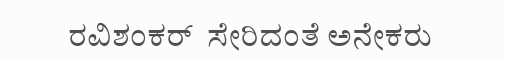ರವಿಶಂಕರ್  ಸೇರಿದಂತೆ ಅನೇಕರು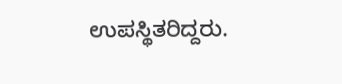ಉಪಸ್ಥಿತರಿದ್ದರು.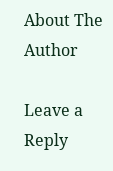About The Author

Leave a Reply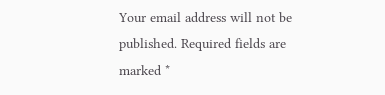Your email address will not be published. Required fields are marked *